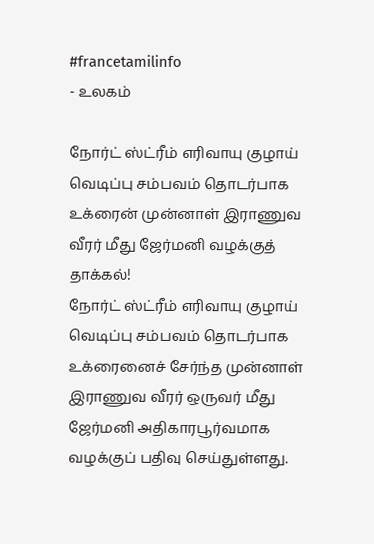#francetamilinfo
- உலகம்

நோர்ட் ஸ்ட்ரீம் எரிவாயு குழாய் வெடிப்பு சம்பவம் தொடர்பாக உக்ரைன் முன்னாள் இராணுவ வீரர் மீது ஜேர்மனி வழக்குத் தாக்கல்!
நோர்ட் ஸ்ட்ரீம் எரிவாயு குழாய் வெடிப்பு சம்பவம் தொடர்பாக உக்ரைனைச் சேர்ந்த முன்னாள் இராணுவ வீரர் ஒருவர் மீது ஜேர்மனி அதிகாரபூர்வமாக வழக்குப் பதிவு செய்துள்ளது.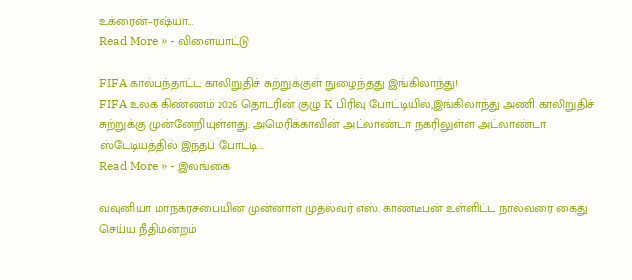உக்ரைன்–ரஷ்யா…
Read More » - விளையாட்டு

FIFA கால்பந்தாட்ட காலிறுதிச் சுற்றுக்குள் நுழைந்தது இங்கிலாந்து!
FIFA உலக கிண்ணம் 2026 தொடரின் குழு K பிரிவு போட்டியில்,இங்கிலாந்து அணி காலிறுதிச் சுற்றுக்கு முன்னேறியுள்ளது. அமெரிக்காவின் அட்லாண்டா நகரிலுள்ள அட்லாண்டா ஸ்டேடியத்தில் இந்தப் போட்டி…
Read More » - இலங்கை

வவுனியா மாநகரசபையின் முன்னாள் முதல்வர் எஸ். காண்டீபன் உள்ளிட்ட நால்வரை கைது செய்ய நீதிமன்றம்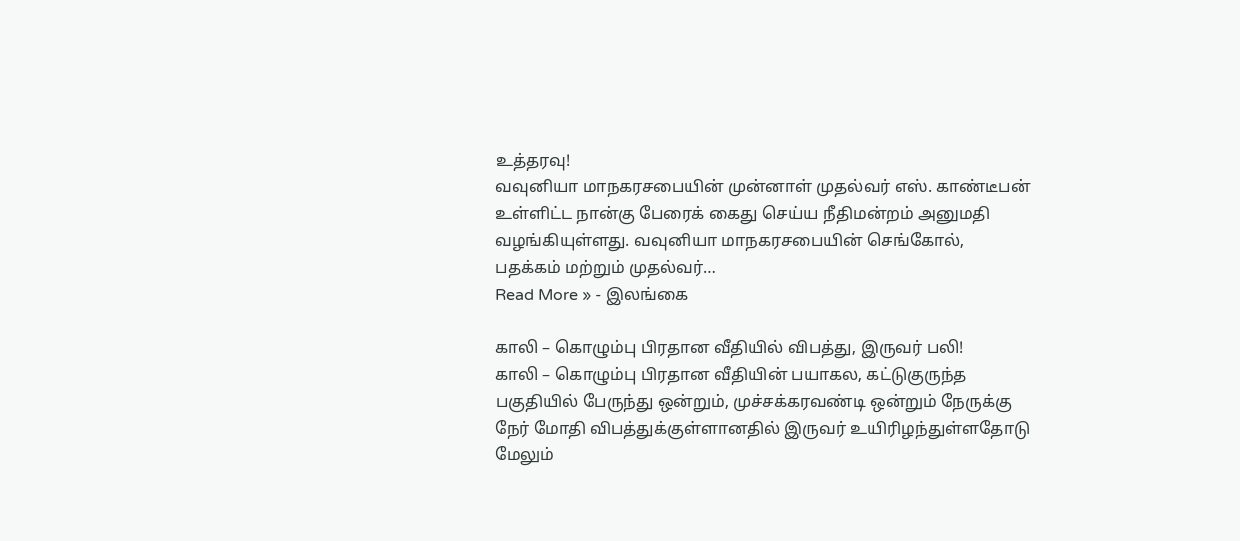உத்தரவு!
வவுனியா மாநகரசபையின் முன்னாள் முதல்வர் எஸ். காண்டீபன் உள்ளிட்ட நான்கு பேரைக் கைது செய்ய நீதிமன்றம் அனுமதி வழங்கியுள்ளது. வவுனியா மாநகரசபையின் செங்கோல், பதக்கம் மற்றும் முதல்வர்…
Read More » - இலங்கை

காலி – கொழும்பு பிரதான வீதியில் விபத்து, இருவர் பலி!
காலி – கொழும்பு பிரதான வீதியின் பயாகல, கட்டுகுருந்த பகுதியில் பேருந்து ஒன்றும், முச்சக்கரவண்டி ஒன்றும் நேருக்கு நேர் மோதி விபத்துக்குள்ளானதில் இருவர் உயிரிழந்துள்ளதோடு மேலும்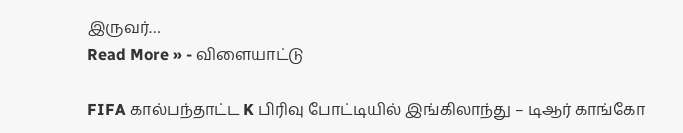இருவர்…
Read More » - விளையாட்டு

FIFA கால்பந்தாட்ட K பிரிவு போட்டியில் இங்கிலாந்து – டிஆர் காங்கோ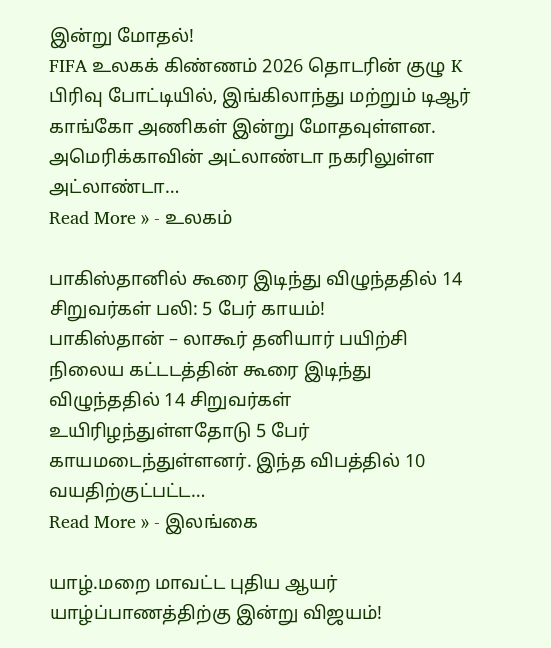இன்று மோதல்!
FIFA உலகக் கிண்ணம் 2026 தொடரின் குழு K பிரிவு போட்டியில், இங்கிலாந்து மற்றும் டிஆர் காங்கோ அணிகள் இன்று மோதவுள்ளன. அமெரிக்காவின் அட்லாண்டா நகரிலுள்ள அட்லாண்டா…
Read More » - உலகம்

பாகிஸ்தானில் கூரை இடிந்து விழுந்ததில் 14 சிறுவர்கள் பலி: 5 பேர் காயம்!
பாகிஸ்தான் – லாகூர் தனியார் பயிற்சி நிலைய கட்டடத்தின் கூரை இடிந்து விழுந்ததில் 14 சிறுவர்கள் உயிரிழந்துள்ளதோடு 5 பேர் காயமடைந்துள்ளனர். இந்த விபத்தில் 10 வயதிற்குட்பட்ட…
Read More » - இலங்கை

யாழ்.மறை மாவட்ட புதிய ஆயர் யாழ்ப்பாணத்திற்கு இன்று விஜயம்!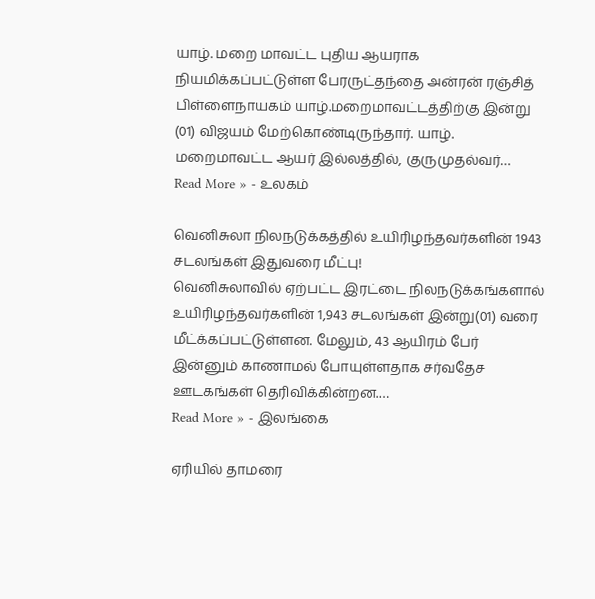யாழ். மறை மாவட்ட புதிய ஆயராக நியமிக்கப்பட்டுள்ள பேரருட்தந்தை அன்ரன் ரஞ்சித் பிள்ளைநாயகம் யாழ்.மறைமாவட்டத்திற்கு இன்று (01) விஜயம் மேற்கொண்டிருந்தார். யாழ். மறைமாவட்ட ஆயர் இல்லத்தில், குருமுதல்வர்…
Read More » - உலகம்

வெனிசுலா நிலநடுக்கத்தில் உயிரிழந்தவர்களின் 1943 சடலங்கள் இதுவரை மீட்பு!
வெனிசுலாவில் ஏற்பட்ட இரட்டை நிலநடுக்கங்களால் உயிரிழந்தவர்களின் 1,943 சடலங்கள் இன்று(01) வரை மீட்க்கப்பட்டுள்ளன. மேலும், 43 ஆயிரம் பேர் இன்னும் காணாமல் போயுள்ளதாக சர்வதேச ஊடகங்கள் தெரிவிக்கின்றன.…
Read More » - இலங்கை

ஏரியில் தாமரை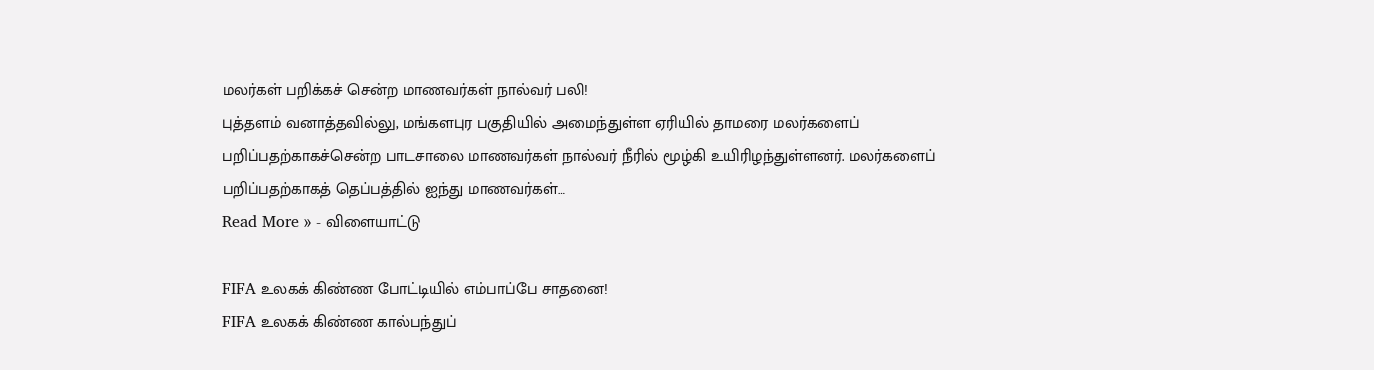மலர்கள் பறிக்கச் சென்ற மாணவர்கள் நால்வர் பலி!
புத்தளம் வனாத்தவில்லு, மங்களபுர பகுதியில் அமைந்துள்ள ஏரியில் தாமரை மலர்களைப் பறிப்பதற்காகச்சென்ற பாடசாலை மாணவர்கள் நால்வர் நீரில் மூழ்கி உயிரிழந்துள்ளனர். மலர்களைப் பறிப்பதற்காகத் தெப்பத்தில் ஐந்து மாணவர்கள்…
Read More » - விளையாட்டு

FIFA உலகக் கிண்ண போட்டியில் எம்பாப்பே சாதனை!
FIFA உலகக் கிண்ண கால்பந்துப்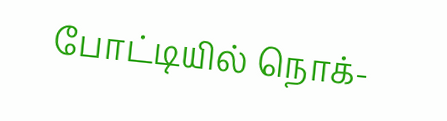போட்டியில் நொக்-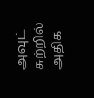அவுட் சுற்றில் அதிக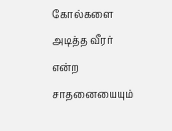கோல்களை அடித்த வீரர் என்ற சாதனையையும்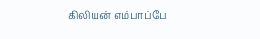கிலியன் எம்பாப்பே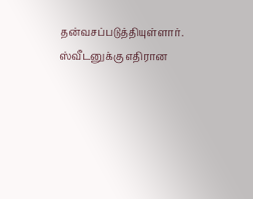தன்வசப்படுத்தியுள்ளார். ஸ்வீடனுக்கு எதிரான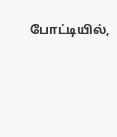போட்டியில்,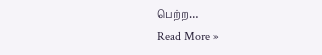பெற்ற…
Read More »